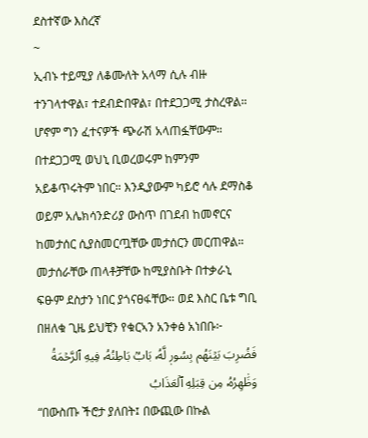ደስተኛው እስረኛ
~
ኢብኑ ተይሚያ ለቆሙለት አላማ ሲሉ ብዙ ተንገላተዋል፣ ተደብድበዋል፣ በተደጋጋሚ ታስረዋል። ሆኖም ግን ፈተናዎች ጭራሽ አላጠፏቸውም። በተደጋጋሚ ወህኒ ቢወረወሩም ከምንም አይቆጥሩትም ነበር። እንዲያውም ካይሮ ሳሉ ደማስቆ ወይም አሌክሳንድሪያ ውስጥ በገደብ ከመኖርና ከመታሰር ሲያስመርጧቸው መታሰርን መርጠዋል። መታሰራቸው ጠላቶቻቸው ከሚያስቡት በተቃራኒ ፍፁም ደስታን ነበር ያጎናፀፋቸው። ወደ እስር ቤቱ ግቢ በዘለቁ ጊዜ ይህቺን የቁርኣን አንቀፅ አነበቡ፦
فَضُرِبَ بَيۡنَهُم بِسُورٖ لَّهُۥ بَابُۢ بَاطِنُهُۥ فِيهِ ٱلرَّحۡمَةُ وَظَٰهِرُهُۥ مِن قِبَلِهِ ٱلۡعَذَابُ
“በውስጡ ችሮታ ያለበት፤ በውጪው በኩል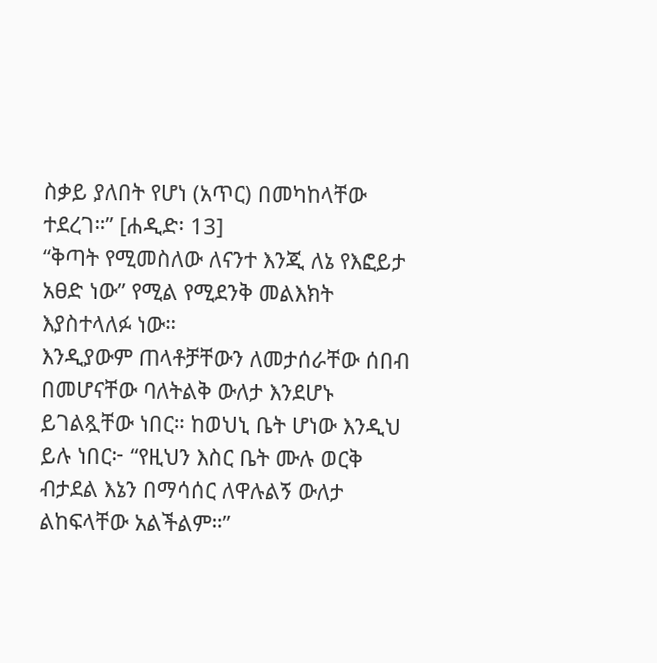ስቃይ ያለበት የሆነ (አጥር) በመካከላቸው ተደረገ።” [ሐዲድ፡ 13]
“ቅጣት የሚመስለው ለናንተ እንጂ ለኔ የእፎይታ አፀድ ነው” የሚል የሚደንቅ መልእክት እያስተላለፉ ነው።
እንዲያውም ጠላቶቻቸውን ለመታሰራቸው ሰበብ በመሆናቸው ባለትልቅ ውለታ እንደሆኑ ይገልጿቸው ነበር። ከወህኒ ቤት ሆነው እንዲህ ይሉ ነበር፦ “የዚህን እስር ቤት ሙሉ ወርቅ ብታደል እኔን በማሳሰር ለዋሉልኝ ውለታ ልከፍላቸው አልችልም።”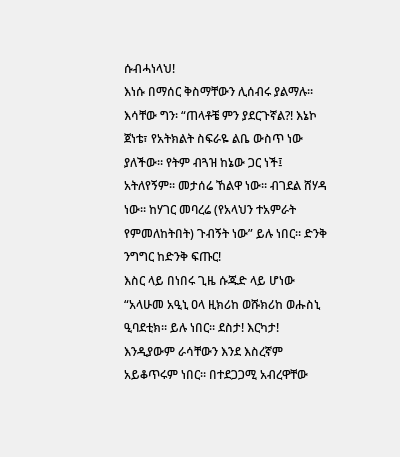ሱብሓነላህ!
እነሱ በማሰር ቅስማቸውን ሊሰብሩ ያልማሉ። እሳቸው ግን፡ “ጠላቶቼ ምን ያደርጉኛል?! እኔኮ ጀነቴ፣ የአትክልት ስፍራዬ ልቤ ውስጥ ነው ያለችው። የትም ብጓዝ ከኔው ጋር ነች፤ አትለየኝም። መታሰሬ ኸልዋ ነው። ብገደል ሸሃዳ ነው። ከሃገር መባረሬ (የአላህን ተአምራት የምመለከትበት) ጉብኝት ነው” ይሉ ነበር። ድንቅ ንግግር ከድንቅ ፍጡር!
እስር ላይ በነበሩ ጊዜ ሱጁድ ላይ ሆነው “አላሁመ አዒኒ ዐላ ዚክሪከ ወሹክሪከ ወሑስኒ ዒባደቲክ። ይሉ ነበር። ደስታ! እርካታ! እንዲያውም ራሳቸውን እንደ እስረኛም አይቆጥሩም ነበር። በተደጋጋሚ አብረዋቸው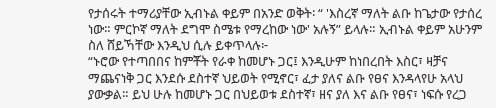የታሰሩት ተማሪያቸው ኢብኑል ቀይም በአንድ ወቅት፡ “ 'እስረኛ ማለት ልቡ ከጌታው የታሰረ ነው። ምርኮኛ ማለት ደግሞ ስሜቱ የማረከው ነው' አሉኝ” ይላሉ። ኢብኑል ቀይም አሁንም ስለ ሸይኻቸው እንዲህ ሲሉ ይቀጥላሉ፦
“ኑሮው የተጣበበና ከምቾት የራቀ ከመሆኑ ጋር፤ እንዲሁም ከነበረበት እስር፣ ዛቻና ማጨናነቅ ጋር እንደሱ ደስተኛ ህይወት የሚኖር፣ ፈታ ያለና ልቡ የፀና እንዳላየሁ አላህ ያውቃል። ይህ ሁሉ ከመሆኑ ጋር በህይወቱ ደስተኛ፣ ዘና ያለ እና ልቡ የፀና፣ ነፍሱ የረጋ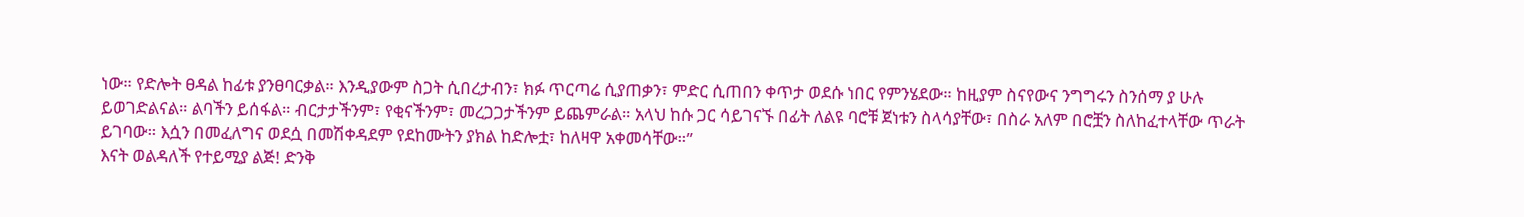ነው። የድሎት ፀዳል ከፊቱ ያንፀባርቃል። እንዲያውም ስጋት ሲበረታብን፣ ክፉ ጥርጣሬ ሲያጠቃን፣ ምድር ሲጠበን ቀጥታ ወደሱ ነበር የምንሄደው። ከዚያም ስናየውና ንግግሩን ስንሰማ ያ ሁሉ ይወገድልናል። ልባችን ይሰፋል። ብርታታችንም፣ የቂናችንም፣ መረጋጋታችንም ይጨምራል። አላህ ከሱ ጋር ሳይገናኙ በፊት ለልዩ ባሮቹ ጀነቱን ስላሳያቸው፣ በስራ አለም በሮቿን ስለከፈተላቸው ጥራት ይገባው። እሷን በመፈለግና ወደሷ በመሽቀዳደም የደከሙትን ያክል ከድሎቷ፣ ከለዛዋ አቀመሳቸው።”
እናት ወልዳለች የተይሚያ ልጅ! ድንቅ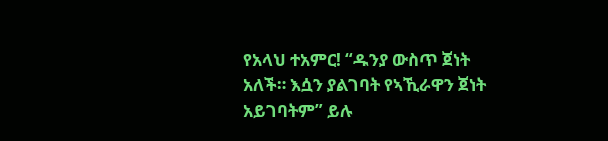የአላህ ተአምር! “ዱንያ ውስጥ ጀነት አለች። እሷን ያልገባት የኣኺራዋን ጀነት አይገባትም” ይሉ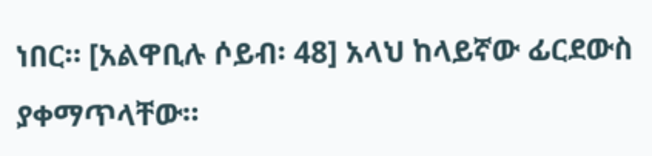ነበር። [አልዋቢሉ ሶይብ፡ 48] አላህ ከላይኛው ፊርደውስ ያቀማጥላቸው።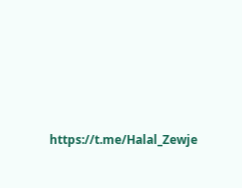https://t.me/Halal_Zewje